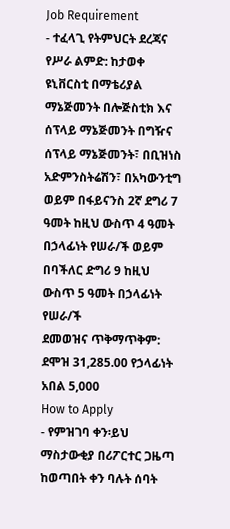Job Requirement
- ተፈላጊ የትምህርት ደረጃና የሥራ ልምድ: ከታወቀ ዩኒቨርስቲ በማቴሪያል ማኔጅመንት በሎጅስቲክ እና ሰፕላይ ማኔጅመንት በግዥና ሰፕላይ ማኔጅመንት፣ በቢዝነስ አድምንስትሬሽን፣ በአካውንቲግ ወይም በፋይናንስ 2ኛ ደግሪ 7 ዓመት ከዚህ ውስጥ 4 ዓመት በኃላፊነት የሠራ/ች ወይም በባችለር ድግሪ 9 ከዚህ ውስጥ 5 ዓመት በኃላፊነት የሠራ/ች
ደመወዝና ጥቅማጥቅም: ደሞዝ 31,285.00 የኃላፊነት አበል 5,000
How to Apply
- የምዝገባ ቀን፡ይህ ማስታውቂያ በሪፖርተር ጋዜጣ ከወጣበት ቀን ባሉት ሰባት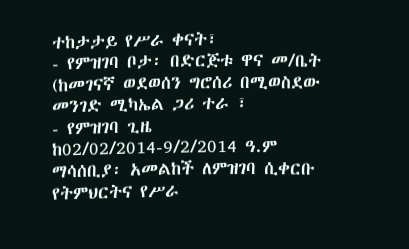ተከታታይ የሥራ ቀናት፣
- የምዝገባ ቦታ፡ በድርጅቱ ዋና መ/ቤት (ከመገናኛ ወደወሰን ግሮሰሪ በሚወስደው መንገድ ሚካኤል ጋሪ ተራ ፣
- የምዝገባ ጊዜ ከ02/02/2014-9/2/2014 ዓ.ም
ማሳሰቢያ፡ አመልከች ለምዝገባ ሲቀርቡ የትምህርትና የሥራ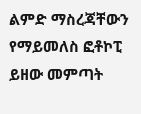ልምድ ማስረጃቸውን የማይመለስ ፎቶኮፒ ይዘው መምጣት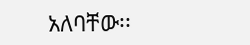አለባቸው፡፡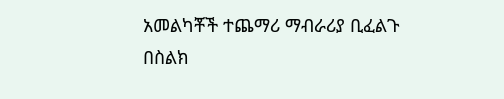አመልካቾች ተጨማሪ ማብራሪያ ቢፈልጉ በስልክ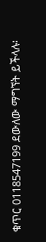ቁጥር 0118547199 ደውለው ማግኘት ይችላሉ፡